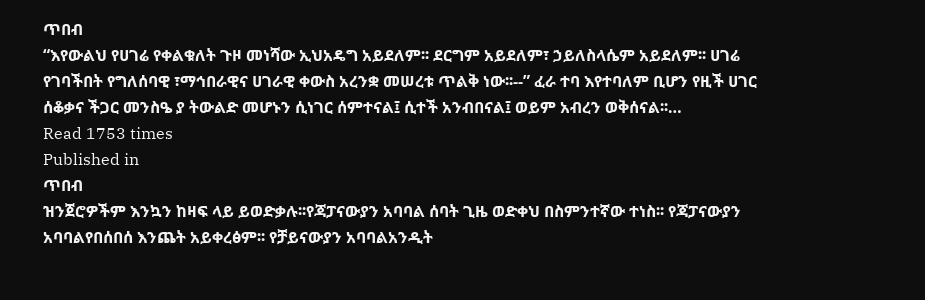ጥበብ
“እየውልህ የሀገሬ የቀልቁለት ጉዞ መነሻው ኢህአዴግ አይደለም፡፡ ደርግም አይደለም፣ ኃይለስላሴም አይደለም፡፡ ሀገሬ የገባችበት የግለሰባዊ ፣ማኅበራዊና ሀገራዊ ቀውስ አረንቋ መሠረቱ ጥልቅ ነው፡፡--” ፈራ ተባ እየተባለም ቢሆን የዚች ሀገር ሰቆቃና ችጋር መንስዔ ያ ትውልድ መሆኑን ሲነገር ሰምተናል፤ ሲተች አንብበናል፤ ወይም አብረን ወቅሰናል፡፡…
Read 1753 times
Published in
ጥበብ
ዝንጀሮዎችም እንኳን ከዛፍ ላይ ይወድቃሉ፡፡የጃፓናውያን አባባል ሰባት ጊዜ ወድቀህ በስምንተኛው ተነስ፡፡ የጃፓናውያን አባባልየበሰበሰ እንጨት አይቀረፅም፡፡ የቻይናውያን አባባልአንዲት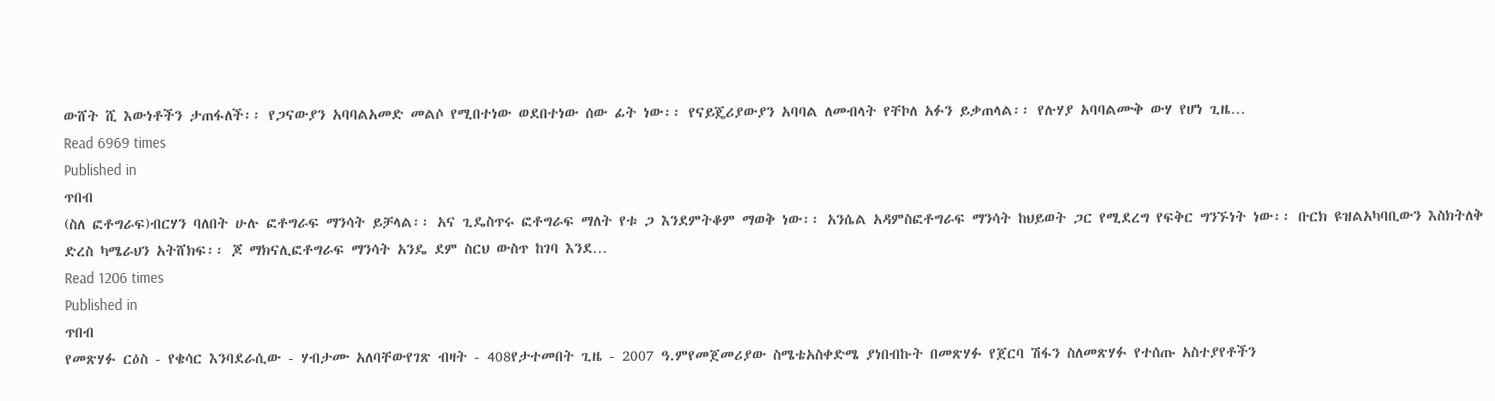ውሸት ሺ እውነቶችን ታጠፋለች፡፡ የጋናውያን አባባልአመድ መልሶ የሚበተነው ወደበተነው ሰው ፊት ነው፡፡ የናይጄሪያውያን አባባል ለመብላት የቸኮለ አፉን ይቃጠላል፡፡ የሉሃያ አባባልሙቅ ውሃ የሆነ ጊዜ…
Read 6969 times
Published in
ጥበብ
(ስለ ፎቶግራፍ)ብርሃን ባለበት ሁሉ ፎቶግራፍ ማንሳት ይቻላል፡፡ አና ጊዴስጥሩ ፎቶግራፍ ማለት የቱ ጋ እንደምትቆም ማወቅ ነው፡፡ አንሴል አዳምስፎቶግራፍ ማንሳት ከህይወት ጋር የሚደረግ የፍቅር ግንኙነት ነው፡፡ ቡርክ ዩዝልአካባቢውን እስክትለቅ ድረስ ካሜራህን አትሸክፍ፡፡ ጆ ማክናሊፎቶግራፍ ማንሳት አንዴ ደም ስርህ ውስጥ ከገባ እንደ…
Read 1206 times
Published in
ጥበብ
የመጽሃፉ ርዕስ - የቄሳር እንባደራሲው - ሃብታሙ አለባቸውየገጽ ብዛት - 408የታተመበት ጊዜ - 2007 ዓ.ምየመጀመሪያው ስሜቴአስቀድሜ ያነበብኩት በመጽሃፉ የጀርባ ሽፋን ስለመጽሃፉ የተሰጡ አስተያየቶችን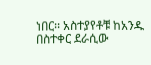ነበር፡፡ አስተያየቶቹ ከአንዱ በስተቀር ደራሲው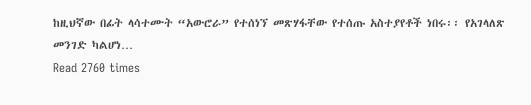ከዚህኛው በፊት ላሳተሙት “አውሮራ” የተሰነኘ መጽሃፋቸው የተሰጡ አስተያየቶች ነበሩ፡፡ የአገላለጽ መንገድ ካልሆነ…
Read 2760 times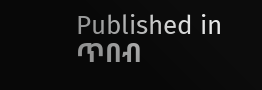Published in
ጥበብ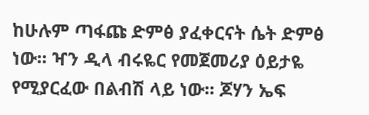ከሁሉም ጣፋጩ ድምፅ ያፈቀርናት ሴት ድምፅ ነው፡፡ ዣን ዲላ ብሩዬር የመጀመሪያ ዕይታዬ የሚያርፈው በልብሽ ላይ ነው፡፡ ጆሃን ኤፍ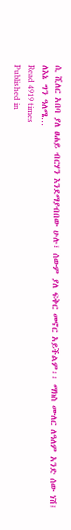ሲ ሺለር አበባ ያለ ፀሐይ ብርሃን እንደማያብበው ሁሉ፣ ሰውም ያለ ፍቅር መኖር አይችልም፡፡ ማክስ ሙለር ለዓለም አንድ ሰው ነሽ፤ ለእኔ ግን ዓለሜ…
Read 4919 times
Published in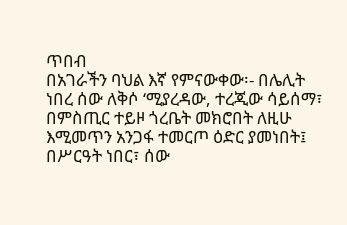ጥበብ
በአገራችን ባህል እኛ የምናውቀው፡- በሌሊት ነበረ ሰው ለቅሶ ‘ሚያረዳው, ተረጂው ሳይሰማ፣ በምስጢር ተይዞ ጎረቤት መክሮበት ለዚሁ እሚመጥን አንጋፋ ተመርጦ ዕድር ያመነበት፤ በሥርዓት ነበር፣ ሰው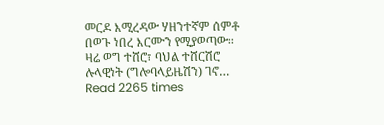መርዶ እሚረዳው ሃዘንተኛም ሰምቶ በወጉ ነበረ እርሙን የሚያወጣው፡፡ ዛሬ ወግ ተሸሮ፣ ባህል ተሸርሽሮ ሉላዊነት (ግሎባላይዜሽን) ገኖ…
Read 2265 times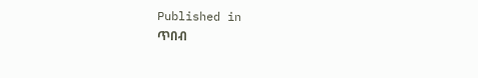Published in
ጥበብ